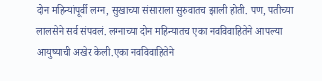दोन महिन्यांपूर्वी लग्न, सुखाच्या संसाराला सुरुवातच झाली होती. पण, पतीच्या लालसेने सर्व संपवलं. लग्नाच्या दोन महिन्यातच एका नवविवाहितेने आपल्या आयुष्याची अखेर केली.एका नवविवाहितेने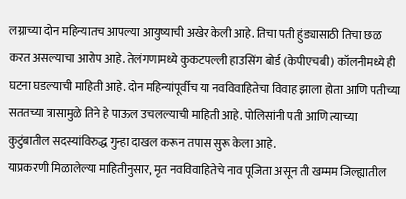लग्नाच्या दोन महिन्यातच आपल्या आयुष्याची अखेर केली आहे. तिचा पती हुंड्यासाठी तिचा छळ करत असल्याचा आरोप आहे. तेलंगणामध्ये कुकटपल्ली हाउसिंग बोर्ड (केपीएचबी) कॉलनीमध्ये ही घटना घडल्याची माहिती आहे. दोन महिन्यांपूर्वीच या नवविवाहितेचा विवाह झाला होता आणि पतीच्या सततच्या त्रासामुळे तिने हे पाऊल उचलल्याची माहिती आहे. पोलिसांनी पती आणि त्याच्या कुटुंबातील सदस्यांविरुद्ध गुन्हा दाखल करून तपास सुरू केला आहे.
याप्रकरणी मिळालेल्या माहितीनुसार, मृत नवविवाहितेचे नाव पूजिता असून ती खम्मम जिल्ह्यातील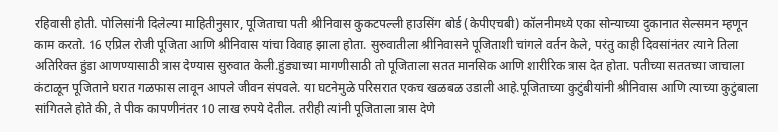रहिवासी होती. पोलिसांनी दिलेल्या माहितीनुसार, पूजिताचा पती श्रीनिवास कुकटपल्ली हाउसिंग बोर्ड (केपीएचबी) कॉलनीमध्ये एका सोन्याच्या दुकानात सेल्समन म्हणून काम करतो. 16 एप्रिल रोजी पूजिता आणि श्रीनिवास यांचा विवाह झाला होता. सुरुवातीला श्रीनिवासने पूजिताशी चांगले वर्तन केले, परंतु काही दिवसांनंतर त्याने तिला अतिरिक्त हुंडा आणण्यासाठी त्रास देण्यास सुरुवात केली.हुंड्याच्या मागणीसाठी तो पूजिताला सतत मानसिक आणि शारीरिक त्रास देत होता. पतीच्या सततच्या जाचाला कंटाळून पूजिताने घरात गळफास लावून आपले जीवन संपवले. या घटनेमुळे परिसरात एकच खळबळ उडाली आहे.पूजिताच्या कुटुंबीयांनी श्रीनिवास आणि त्याच्या कुटुंबाला सांगितले होते की, ते पीक कापणीनंतर 10 लाख रुपये देतील. तरीही त्यांनी पूजिताला त्रास देणे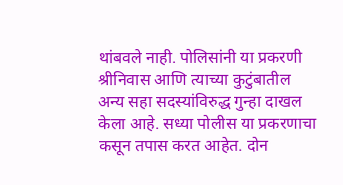थांबवले नाही. पोलिसांनी या प्रकरणी श्रीनिवास आणि त्याच्या कुटुंबातील अन्य सहा सदस्यांविरुद्ध गुन्हा दाखल केला आहे. सध्या पोलीस या प्रकरणाचा कसून तपास करत आहेत. दोन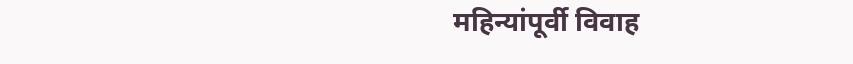महिन्यांपूर्वी विवाह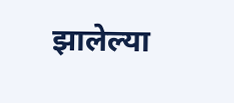झालेल्या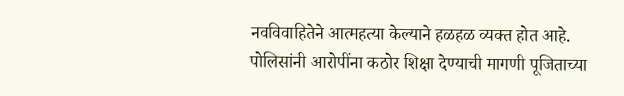नवविवाहितेने आत्महत्या केल्याने हळहळ व्यक्त होत आहे. पोलिसांनी आरोपींना कठोर शिक्षा देण्याची मागणी पूजिताच्या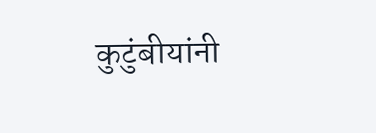कुटुंबीयांनी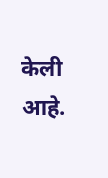केली आहे.